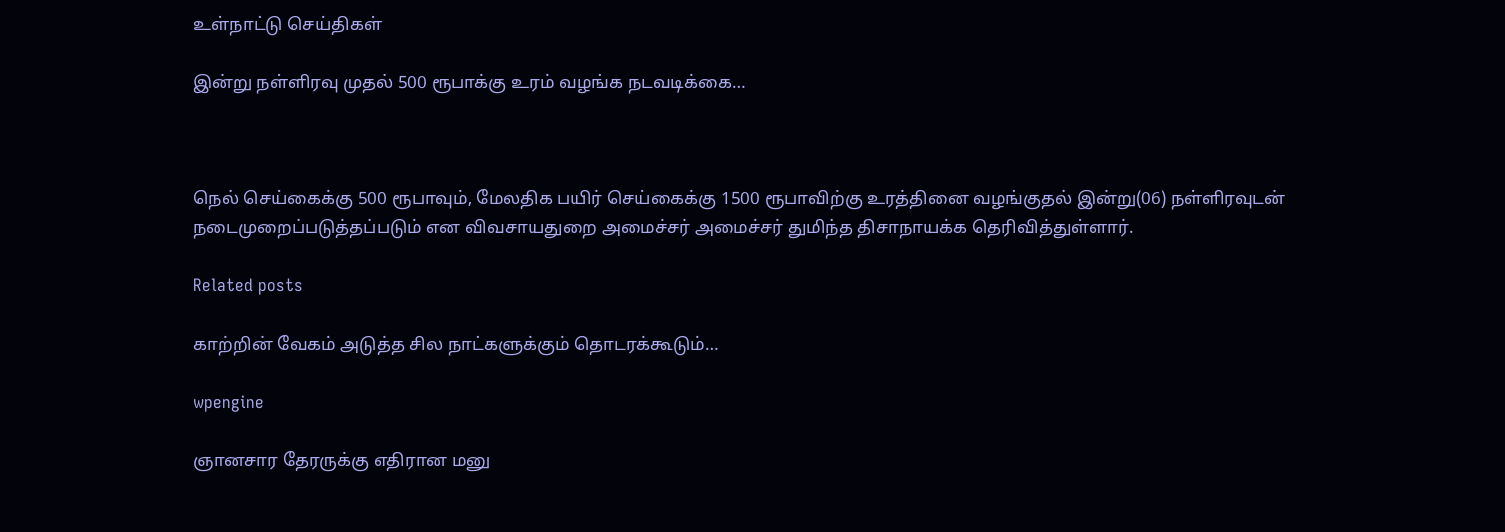உள்நாட்டு செய்திகள்

இன்று நள்ளிரவு முதல் 500 ரூபாக்கு உரம் வழங்க நடவடிக்கை…



நெல் செய்கைக்கு 500 ரூபாவும், மேலதிக பயிர் செய்கைக்கு 1500 ரூபாவிற்கு உரத்தினை வழங்குதல் இன்று(06) நள்ளிரவுடன் நடைமுறைப்படுத்தப்படும் என விவசாயதுறை அமைச்சர் அமைச்சர் துமிந்த திசாநாயக்க தெரிவித்துள்ளார்.

Related posts

காற்றின் வேகம் அடுத்த சில நாட்களுக்கும் தொடரக்கூடும்…

wpengine

ஞானசார தேரருக்கு எதிரான மனு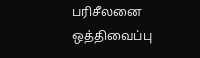பரிசீலனை ஒத்திவைப்பு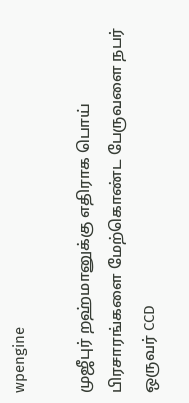wpengine

முஜீபுர் றஹ்மானுக்கு எதிராக பொய் பிரசாரங்களை மேற்கொண்ட பேருவளை நபர் ஒருவர் CCD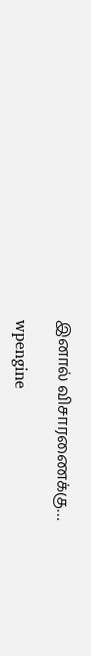இனால் விசாரணைக்கு…

wpengine